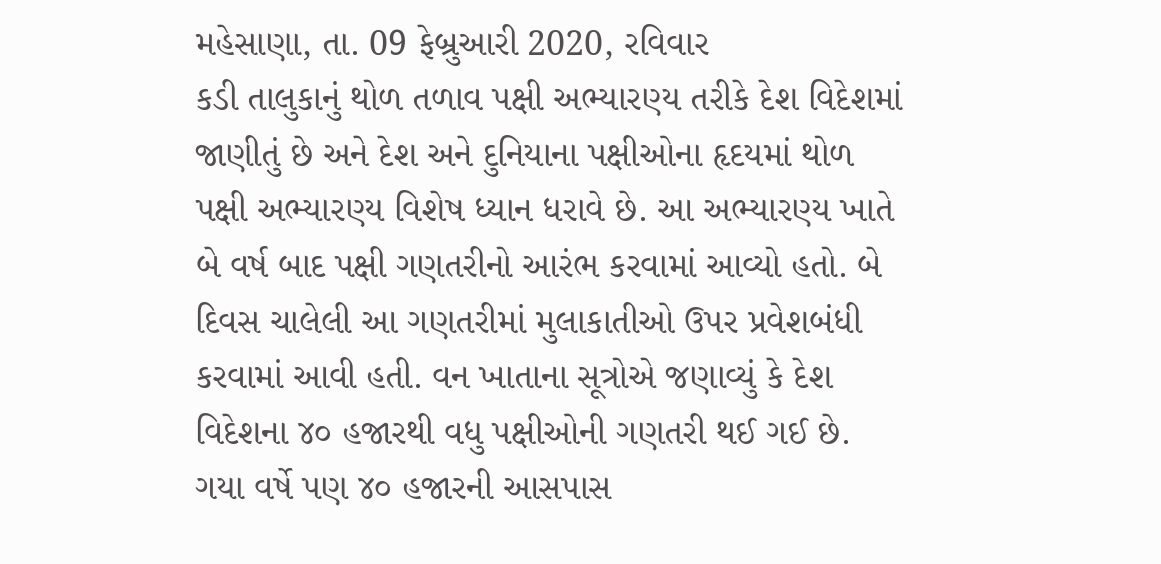મહેસાણા, તા. 09 ફેબ્રુઆરી 2020, રવિવાર
કડી તાલુકાનું થોળ તળાવ પક્ષી અભ્યારણ્ય તરીકે દેશ વિદેશમાં જાણીતું છે અને દેશ અને દુનિયાના પક્ષીઓના હૃદયમાં થોળ પક્ષી અભ્યારણ્ય વિશેષ ધ્યાન ધરાવે છે. આ અભ્યારણ્ય ખાતે બે વર્ષ બાદ પક્ષી ગણતરીનો આરંભ કરવામાં આવ્યો હતો. બે દિવસ ચાલેલી આ ગણતરીમાં મુલાકાતીઓ ઉપર પ્રવેશબંધી કરવામાં આવી હતી. વન ખાતાના સૂત્રોએ જણાવ્યું કે દેશ વિદેશના ૪૦ હજારથી વધુ પક્ષીઓની ગણતરી થઈ ગઈ છે. ગયા વર્ષે પણ ૪૦ હજારની આસપાસ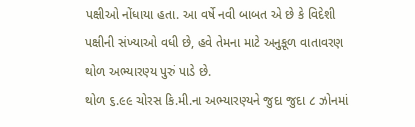પક્ષીઓ નોંધાયા હતા. આ વર્ષે નવી બાબત એ છે કે વિદેશી પક્ષીની સંખ્યાઓ વધી છે, હવે તેમના માટે અનુકૂળ વાતાવરણ થોળ અભ્યારણ્ય પુરું પાડે છે.
થોળ ૬.૯૯ ચોરસ કિ.મી.ના અભ્યારણ્યને જુદા જુદા ૮ ઝોનમાં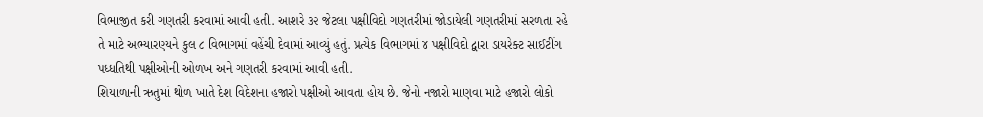વિભાજીત કરી ગણતરી કરવામાં આવી હતી. આશરે ૩૨ જેટલા પક્ષીવિદો ગણતરીમાં જોડાયેલી ગણતરીમાં સરળતા રહે તે માટે અભ્યારણ્યને કુલ ૮ વિભાગમાં વહેંચી દેવામાં આવ્યું હતું. પ્રત્યેક વિભાગમાં ૪ પક્ષીવિદો દ્વારા ડાયરેક્ટ સાઈટીંગ પધ્ધતિથી પક્ષીઓની ઓળખ અને ગણતરી કરવામાં આવી હતી.
શિયાળાની ઋતુમાં થોળ ખાતે દેશ વિદેશના હજારો પક્ષીઓ આવતા હોય છે. જેનો નજારો માણવા માટે હજારો લોકો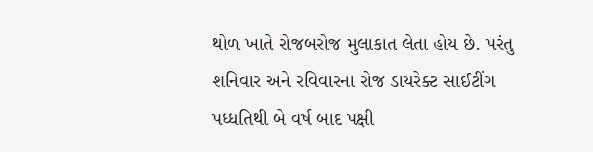થોળ ખાતે રોજબરોજ મુલાકાત લેતા હોય છે. પરંતુ શનિવાર અને રવિવારના રોજ ડાયરેક્ટ સાઈટીંગ પધ્ધતિથી બે વર્ષ બાદ પક્ષી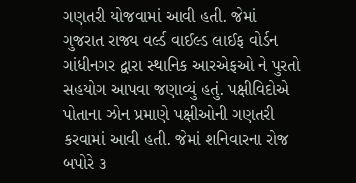ગણતરી યોજવામાં આવી હતી. જેમાં ગુજરાત રાજ્ય વર્લ્ડ વાઈલ્ડ લાઈફ વોર્ડન ગાંધીનગર દ્વારા સ્થાનિક આરએફઓ ને પુરતો સહયોગ આપવા જણાવ્યું હતું. પક્ષીવિદોએ પોતાના ઝોન પ્રમાણે પક્ષીઓની ગણતરી કરવામાં આવી હતી. જેમાં શનિવારના રોજ બપોરે ૩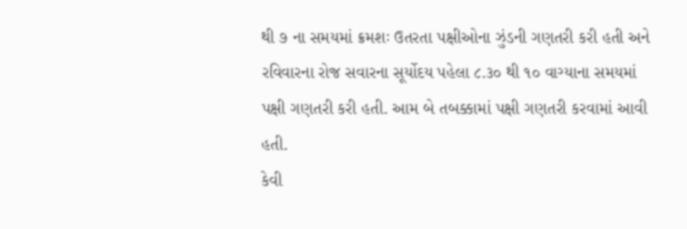થી ૭ ના સમયમાં ક્રમશઃ ઉતરતા પક્ષીઓના ઝુંડની ગણતરી કરી હતી અને રવિવારના રોજ સવારના સૂર્યોદય પહેલા ૮.૩૦ થી ૧૦ વાગ્યાના સમયમાં પક્ષી ગણતરી કરી હતી. આમ બે તબક્કામાં પક્ષી ગણતરી કરવામાં આવી હતી.
કેવી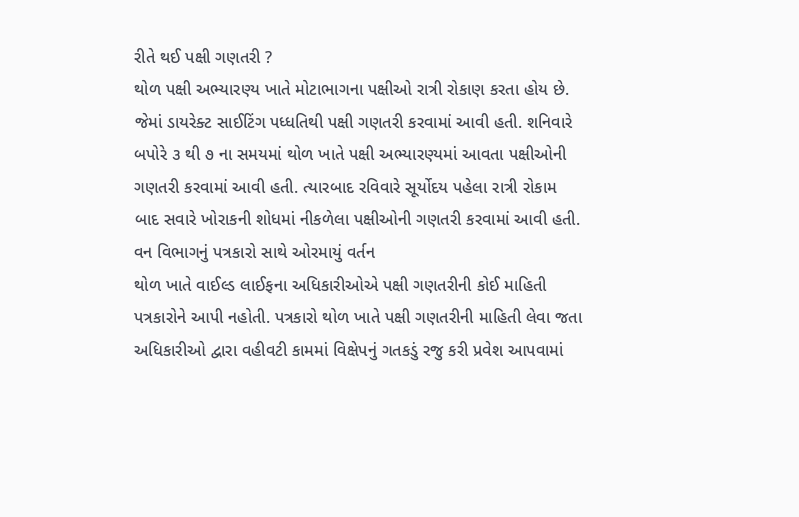રીતે થઈ પક્ષી ગણતરી ?
થોળ પક્ષી અભ્યારણ્ય ખાતે મોટાભાગના પક્ષીઓ રાત્રી રોકાણ કરતા હોય છે. જેમાં ડાયરેક્ટ સાઈટિંગ પધ્ધતિથી પક્ષી ગણતરી કરવામાં આવી હતી. શનિવારે બપોરે ૩ થી ૭ ના સમયમાં થોળ ખાતે પક્ષી અભ્યારણ્યમાં આવતા પક્ષીઓની ગણતરી કરવામાં આવી હતી. ત્યારબાદ રવિવારે સૂર્યોદય પહેલા રાત્રી રોકામ બાદ સવારે ખોરાકની શોધમાં નીકળેલા પક્ષીઓની ગણતરી કરવામાં આવી હતી.
વન વિભાગનું પત્રકારો સાથે ઓરમાયું વર્તન
થોળ ખાતે વાઈલ્ડ લાઈફના અધિકારીઓએ પક્ષી ગણતરીની કોઈ માહિતી પત્રકારોને આપી નહોતી. પત્રકારો થોળ ખાતે પક્ષી ગણતરીની માહિતી લેવા જતા અધિકારીઓ દ્વારા વહીવટી કામમાં વિક્ષેપનું ગતકડું રજુ કરી પ્રવેશ આપવામાં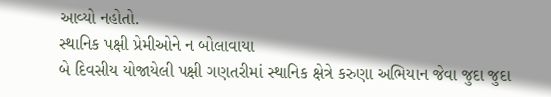આવ્યો નહોતો.
સ્થાનિક પક્ષી પ્રેમીઓને ન બોલાવાયા
બે દિવસીય યોજાયેલી પક્ષી ગણતરીમાં સ્થાનિક ક્ષેત્રે કરુણા અભિયાન જેવા જુદા જુદા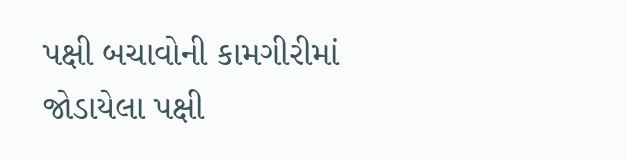પક્ષી બચાવોની કામગીરીમાં જોડાયેલા પક્ષી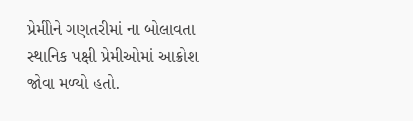પ્રેમીોને ગણતરીમાં ના બોલાવતા સ્થાનિક પક્ષી પ્રેમીઓમાં આક્રોશ જોવા મળ્યો હતો.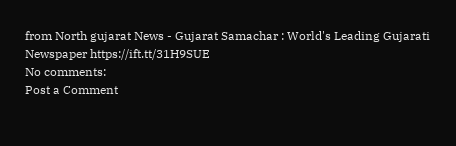from North gujarat News - Gujarat Samachar : World's Leading Gujarati Newspaper https://ift.tt/31H9SUE
No comments:
Post a Comment